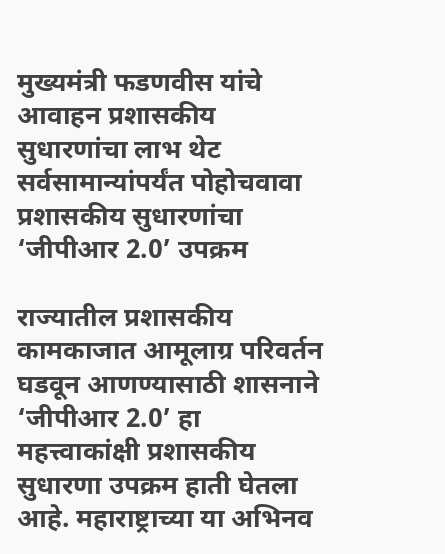मुख्यमंत्री फडणवीस यांचे आवाहन प्रशासकीय सुधारणांचा लाभ थेट सर्वसामान्यांपर्यंत पोहोचवावा प्रशासकीय सुधारणांचा ‘जीपीआर 2.0’ उपक्रम

राज्यातील प्रशासकीय कामकाजात आमूलाग्र परिवर्तन घडवून आणण्यासाठी शासनाने ‘जीपीआर 2.0’ हा महत्त्वाकांक्षी प्रशासकीय सुधारणा उपक्रम हाती घेतला आहे. महाराष्ट्राच्या या अभिनव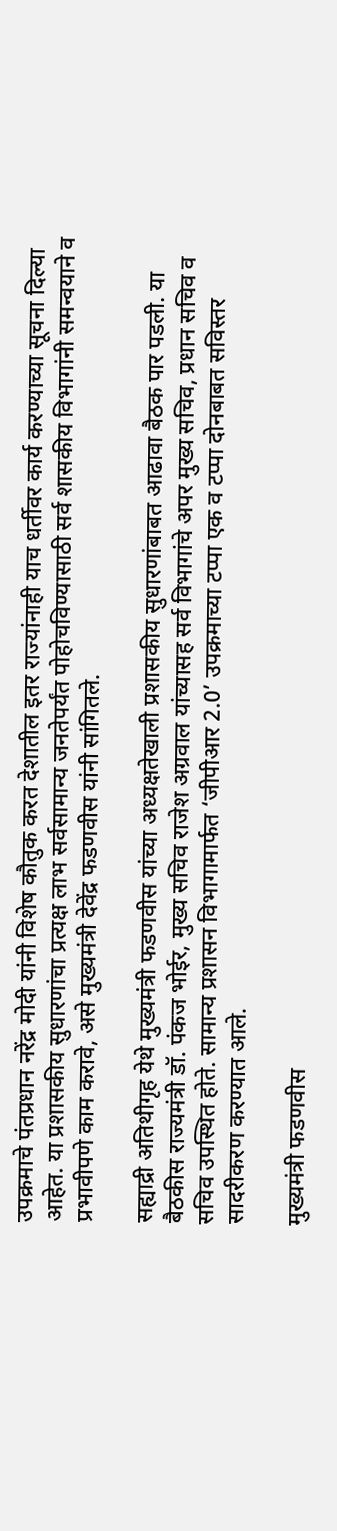उपक्रमाचे पंतप्रधान नरेंद्र मोदी यांनी विशेष कौतुक करत देशातील इतर राज्यांनाही याच धर्तीवर कार्य करण्याच्या सूचना दिल्या आहेत. या प्रशासकीय सुधारणांचा प्रत्यक्ष लाभ सर्वसामान्य जनतेपर्यंत पोहोचविण्यासाठी सर्व शासकीय विभागांनी समन्वयाने व प्रभावीपणे काम करावे, असे मुख्यमंत्री देवेंद्र फडणवीस यांनी सांगितले.

सह्याद्री अतिथीगृह येथे मुख्यमंत्री फडणवीस यांच्या अध्यक्षतेखाली प्रशासकीय सुधारणांबाबत आढावा बैठक पार पडली. या बैठकीस राज्यमंत्री डॉ. पंकज भोईर, मुख्य सचिव राजेश अग्रवाल यांच्यासह सर्व विभागांचे अपर मुख्य सचिव, प्रधान सचिव व सचिव उपस्थित होते. सामान्य प्रशासन विभागामार्फत ‘जीपीआर 2.0’ उपक्रमाच्या टप्पा एक व टप्पा दोनबाबत सविस्तर सादरीकरण करण्यात आले.

मुख्यमंत्री फडणवीस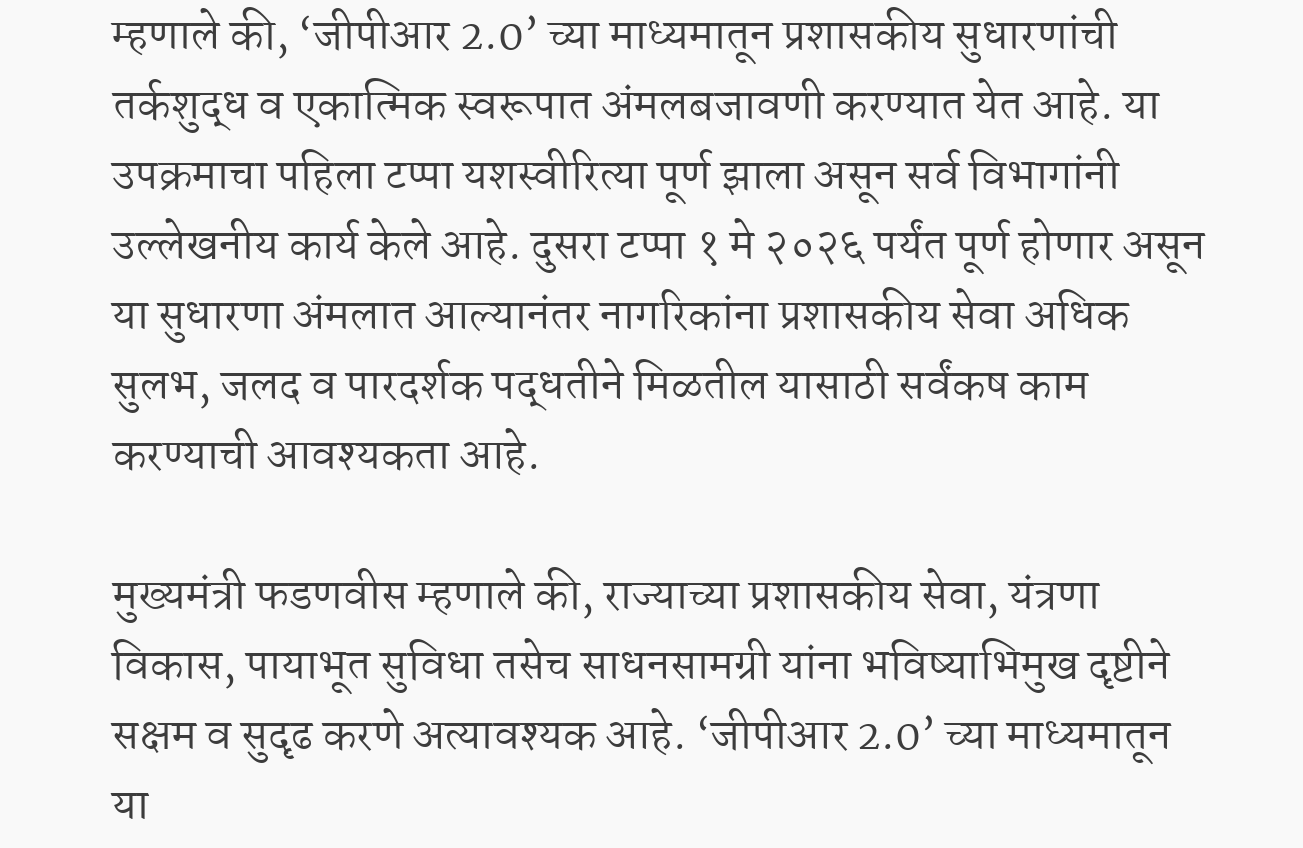म्हणाले की, ‘जीपीआर 2.0’ च्या माध्यमातून प्रशासकीय सुधारणांची तर्कशुद्ध व एकात्मिक स्वरूपात अंमलबजावणी करण्यात येत आहे. या उपक्रमाचा पहिला टप्पा यशस्वीरित्या पूर्ण झाला असून सर्व विभागांनी उल्लेखनीय कार्य केले आहे. दुसरा टप्पा १ मे २०२६ पर्यंत पूर्ण होणार असून या सुधारणा अंमलात आल्यानंतर नागरिकांना प्रशासकीय सेवा अधिक सुलभ, जलद व पारदर्शक पद्धतीने मिळतील यासाठी सर्वंकष काम करण्याची आवश्यकता आहे.

मुख्यमंत्री फडणवीस म्हणाले की, राज्याच्या प्रशासकीय सेवा, यंत्रणा विकास, पायाभूत सुविधा तसेच साधनसामग्री यांना भविष्याभिमुख दृष्टीने सक्षम व सुदृढ करणे अत्यावश्यक आहे. ‘जीपीआर 2.0’ च्या माध्यमातून या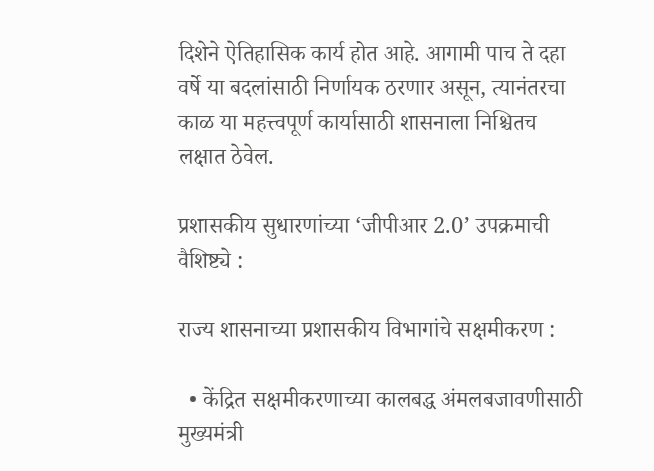दिशेने ऐतिहासिक कार्य होत आहे. आगामी पाच ते दहा वर्षे या बदलांसाठी निर्णायक ठरणार असून, त्यानंतरचा काळ या महत्त्वपूर्ण कार्यासाठी शासनाला निश्चितच लक्षात ठेवेल.

प्रशासकीय सुधारणांच्या ‘जीपीआर 2.0’ उपक्रमाची वैशिष्ट्ये :

राज्य शासनाच्या प्रशासकीय विभागांचे सक्षमीकरण :

  • केंद्रित सक्षमीकरणाच्या कालबद्ध अंमलबजावणीसाठी मुख्यमंत्री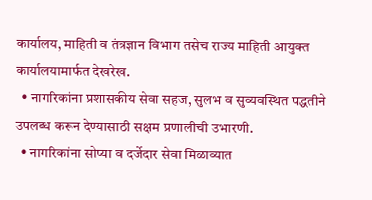कार्यालय, माहिती व तंत्रज्ञान विभाग तसेच राज्य माहिती आयुक्त कार्यालयामार्फत देखरेख.
  • नागरिकांना प्रशासकीय सेवा सहज, सुलभ व सुव्यवस्थित पद्धतीने उपलब्ध करून देण्यासाठी सक्षम प्रणालीची उभारणी.
  • नागरिकांना सोप्या व दर्जेदार सेवा मिळाव्यात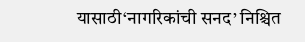यासाठी‘नागरिकांची सनद’ निश्चित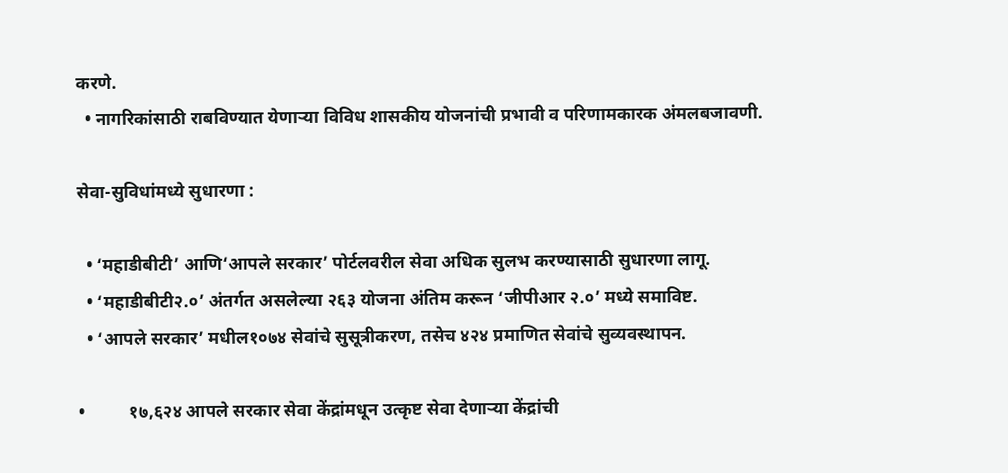करणे.
  • नागरिकांसाठी राबविण्यात येणाऱ्या विविध शासकीय योजनांची प्रभावी व परिणामकारक अंमलबजावणी.

सेवा-सुविधांमध्ये सुधारणा :

  • ‘महाडीबीटी’ आणि‘आपले सरकार’ पोर्टलवरील सेवा अधिक सुलभ करण्यासाठी सुधारणा लागू.
  • ‘महाडीबीटी२.०’ अंतर्गत असलेल्या २६३ योजना अंतिम करून ‘जीपीआर २.०’ मध्ये समाविष्ट.
  • ‘आपले सरकार’ मधील१०७४ सेवांचे सुसूत्रीकरण, तसेच ४२४ प्रमाणित सेवांचे सुव्यवस्थापन.

•          १७,६२४ आपले सरकार सेवा केंद्रांमधून उत्कृष्ट सेवा देणाऱ्या केंद्रांची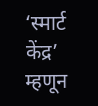‘स्मार्ट केंद्र’ म्हणून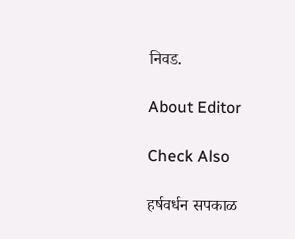निवड.

About Editor

Check Also

हर्षवर्धन सपकाळ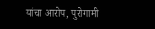यांचा आरोप, पुरोगामी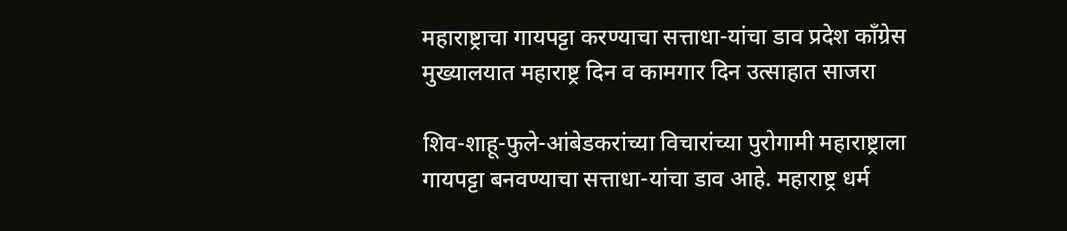महाराष्ट्राचा गायपट्टा करण्याचा सत्ताधा-यांचा डाव प्रदेश काँग्रेस मुख्यालयात महाराष्ट्र दिन व कामगार दिन उत्साहात साजरा

शिव-शाहू-फुले-आंबेडकरांच्या विचारांच्या पुरोगामी महाराष्ट्राला गायपट्टा बनवण्याचा सत्ताधा-यांचा डाव आहे. महाराष्ट्र धर्म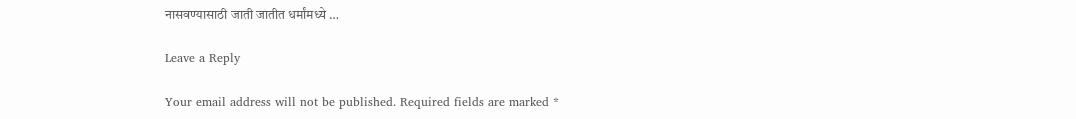नासवण्यासाठी जाती जातीत धर्मांमध्ये …

Leave a Reply

Your email address will not be published. Required fields are marked *